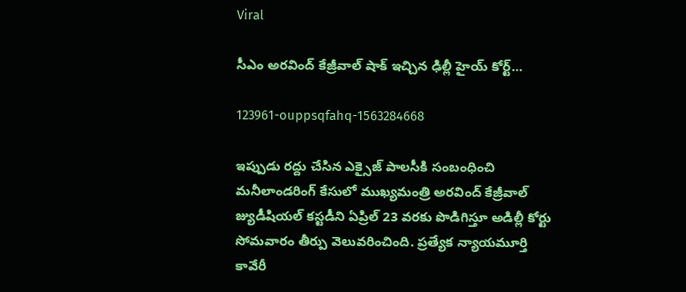Viral

సీఎం అరవింద్ కేజ్రీవాల్ షాక్ ఇచ్చిన ఢిల్లీ హైయ్ కోర్ట్…

123961-ouppsqfahq-1563284668

ఇప్పుడు రద్దు చేసిన ఎక్సైజ్ పాలసీకి సంబంధించి మనీలాండరింగ్ కేసులో ముఖ్యమంత్రి అరవింద్ కేజ్రీవాల్ జ్యుడీషియల్ కస్టడీని ఏప్రిల్ 23 వరకు పొడిగిస్తూ అడిల్లీ కోర్టు సోమవారం తీర్పు వెలువరించింది. ప్రత్యేక న్యాయమూర్తి కావేరీ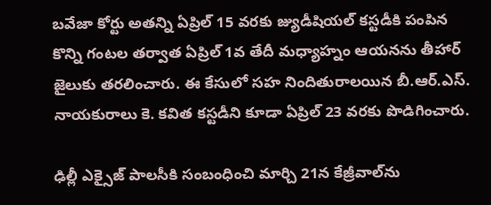బవేజా కోర్టు అతన్ని ఏప్రిల్ 15 వరకు జ్యుడీషియల్ కస్టడీకి పంపిన కొన్ని గంటల తర్వాత ఏప్రిల్ 1వ తేదీ మధ్యాహ్నం ఆయనను తీహార్ జైలుకు తరలించారు. ఈ కేసులో సహ నిందితురాలయిన బీ.ఆర్.ఎస్. నాయకురాలు కె. కవిత కస్టడీని కూడా ఏప్రిల్ 23 వరకు పొడిగించారు.

ఢిల్లీ ఎక్సైజ్ పాలసీకి సంబంధించి మార్చి 21న కేజ్రీవాల్‌ను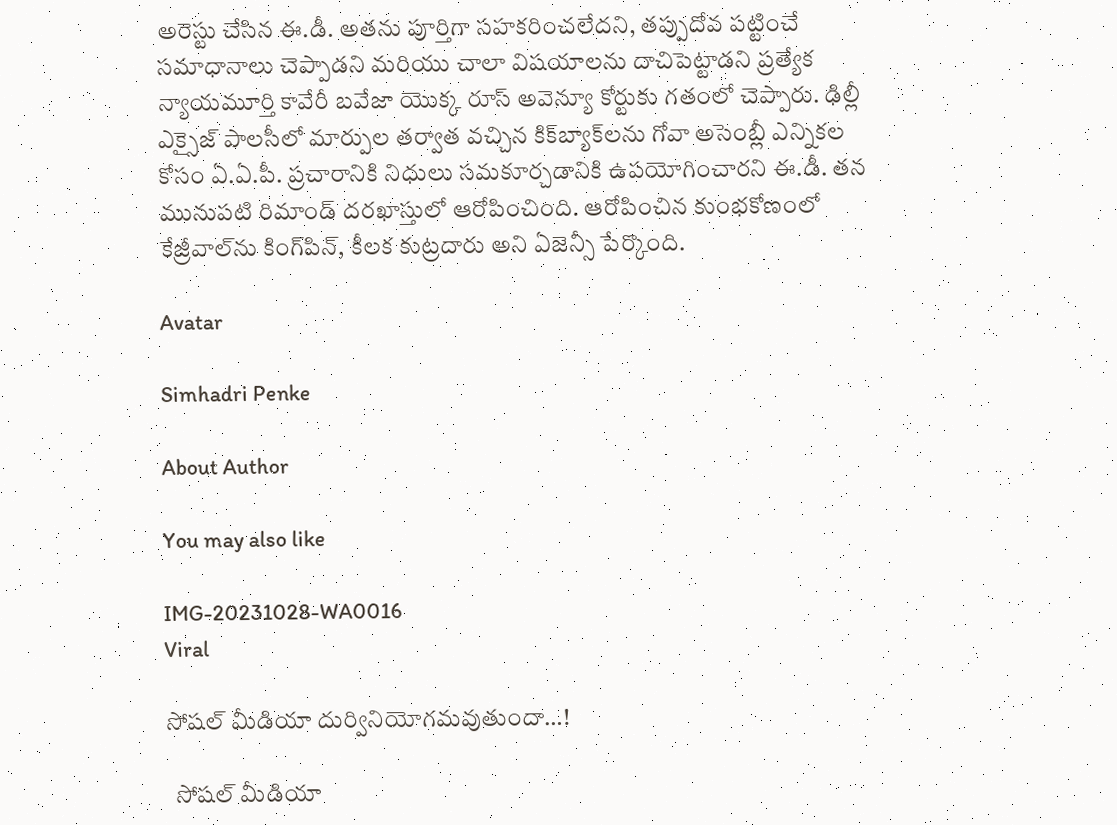అరెస్టు చేసిన ఈ.డీ. అతను పూర్తిగా సహకరించలేదని, తప్పుదోవ పట్టించే సమాధానాలు చెప్పాడని మరియు చాలా విషయాలను దాచిపెట్టాడని ప్రత్యేక న్యాయమూర్తి కావేరీ బవేజా యొక్క రూస్ అవెన్యూ కోర్టుకు గతంలో చెప్పారు. ఢిల్లీ ఎక్సైజ్ పాలసీలో మార్పుల తర్వాత వచ్చిన కిక్‌బ్యాక్‌లను గోవా అసెంబ్లీ ఎన్నికల కోసం ఏ.ఏ.పీ. ప్రచారానికి నిధులు సమకూర్చడానికి ఉపయోగించారని ఈ.డీ. తన మునుపటి రిమాండ్ దరఖాస్తులో ఆరోపించింది. ఆరోపించిన కుంభకోణంలో కేజ్రీవాల్‌ను కింగ్‌పిన్, కీలక కుట్రదారు అని ఏజెన్సీ పేర్కొంది.

Avatar

Simhadri Penke

About Author

You may also like

IMG-20231028-WA0016
Viral

సోషల్ మీడియా దుర్వినియోగమవుతుందా…!

  సోషల్ మీడియా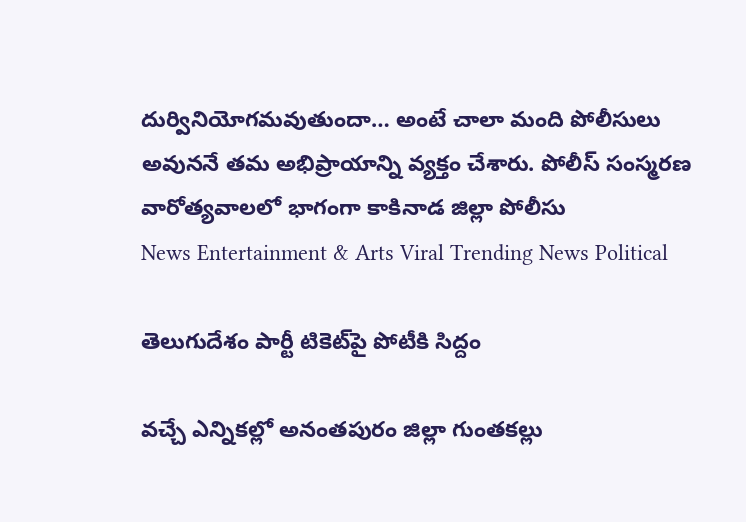దుర్వినియోగమవుతుందా… అంటే చాలా మంది పోలీసులు అవుననే తమ అభిప్రాయాన్ని వ్యక్తం చేశారు. పోలీస్‌ సంస్మరణ వారోత్యవాలలో భాగంగా కాకినాడ జిల్లా పోలీసు
News Entertainment & Arts Viral Trending News Political

తెలుగుదేశం పార్టీ టికెట్‌పై పోటీకి సిద్దం

వచ్చే ఎన్నికల్లో అనంతపురం జిల్లా గుంతకల్లు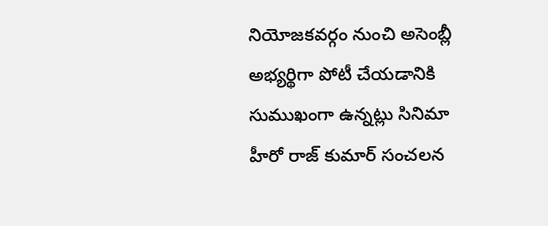నియోజకవర్గం నుంచి అసెంబ్లీ అభ్యర్థిగా పోటీ చేయడానికి సుముఖంగా ఉన్నట్లు సినిమా హీరో రాజ్ కుమార్ సంచలన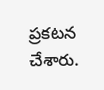ప్రకటన చేశారు.